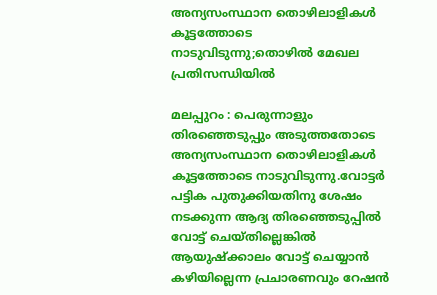അന്യസംസ്ഥാന തൊഴിലാളികള്‍ കൂട്ടത്തോടെ നാടുവിടുന്നു;തൊഴില്‍ മേഖല പ്രതിസന്ധിയില്‍

മലപ്പുറം : പെരുന്നാളും തിരഞ്ഞെടുപ്പും അടുത്തതോടെ അന്യസംസ്ഥാന തൊഴിലാളികള്‍ കൂട്ടത്തോടെ നാടുവിടുന്നു.വോട്ടർ പട്ടിക പുതുക്കിയതിനു ശേഷം നടക്കുന്ന ആദ്യ തിരഞ്ഞെടുപ്പില്‍ വോട്ട് ചെയ്തില്ലെങ്കില്‍ ആയുഷ്ക്കാലം വോട്ട് ചെയ്യാൻ കഴിയില്ലെന്ന പ്രചാരണവും റേഷൻ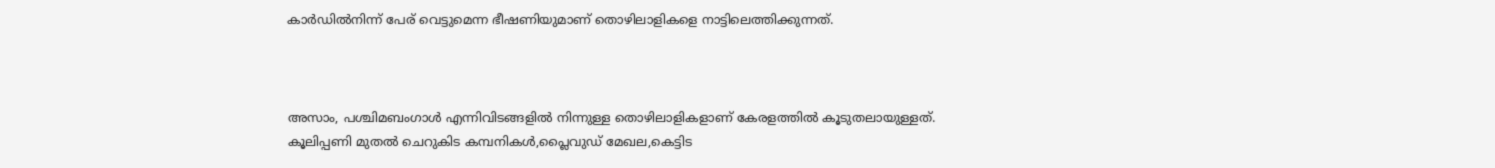കാർഡില്‍നിന്ന് പേര് വെട്ടുമെന്ന ഭീഷണിയുമാണ് തൊഴിലാളികളെ നാട്ടിലെത്തിക്കുന്നത്.



അസാം, പശ്ചിമബംഗാള്‍ എന്നിവിടങ്ങളില്‍ നിന്നുള്ള തൊഴിലാളികളാണ് കേരളത്തില്‍ കൂടുതലായുള്ളത്. കൂലിപ്പണി മുതല്‍ ചെറുകിട കമ്പനികള്‍,പ്ലൈവുഡ് മേഖല,കെട്ടിട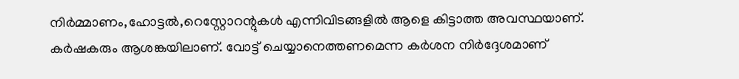നിർമ്മാണം,ഹോട്ടല്‍,റെസ്റ്റോറന്റുകള്‍ എന്നിവിടങ്ങളില്‍ ആളെ കിട്ടാത്ത അവസ്ഥയാണ്. കർഷകരും ആശങ്കയിലാണ്. വോട്ട് ചെയ്യാനെത്തണമെന്ന കർശന നിർദ്ദേശമാണ്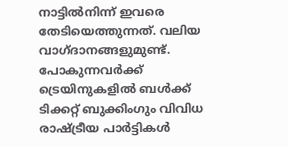നാട്ടില്‍നിന്ന് ഇവരെ തേടിയെത്തുന്നത്. വലിയ വാഗ്ദാനങ്ങളുമുണ്ട്. പോകുന്നവർക്ക് ട്രെയിനുകളില്‍ ബള്‍ക്ക് ടിക്കറ്റ് ബുക്കിംഗും വിവിധ രാഷ്ട്രീയ പാർട്ടികള്‍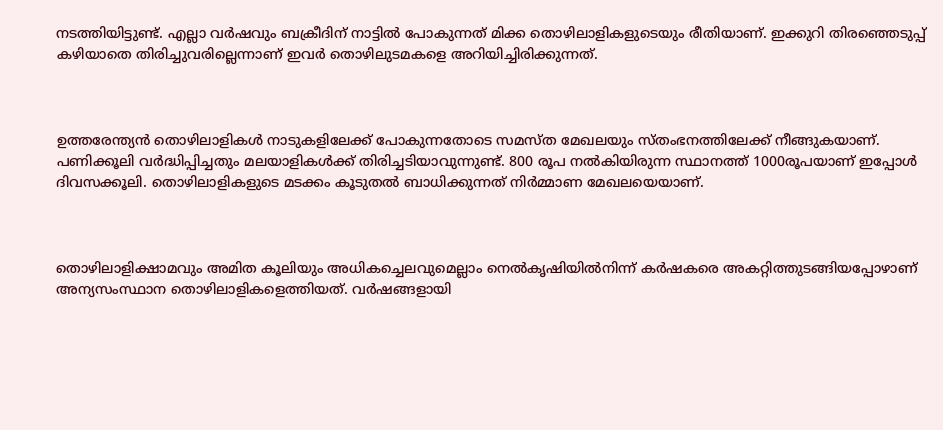നടത്തിയിട്ടുണ്ട്. എല്ലാ വർഷവും ബക്രീദിന് നാട്ടില്‍ പോകുന്നത് മിക്ക തൊഴിലാളികളുടെയും രീതിയാണ്. ഇക്കുറി തിരഞ്ഞെടുപ്പ് കഴിയാതെ തിരിച്ചുവരില്ലെന്നാണ് ഇവർ തൊഴിലുടമകളെ അറിയിച്ചിരിക്കുന്നത്.



ഉത്തരേന്ത്യൻ തൊഴിലാളികള്‍ നാടുകളിലേക്ക് പോകുന്നതോടെ സമസ്ത മേഖലയും സ്തംഭനത്തിലേക്ക് നീങ്ങുകയാണ്. പണിക്കൂലി വർദ്ധിപ്പിച്ചതും മലയാളികള്‍ക്ക് തിരിച്ചടിയാവുന്നുണ്ട്. 800 രൂപ നല്‍കിയിരുന്ന സ്ഥാനത്ത് 1000രൂപയാണ് ഇപ്പോള്‍ ദിവസക്കൂലി. തൊഴിലാളികളുടെ മടക്കം കൂടുതല്‍ ബാധിക്കുന്നത് നിർമ്മാണ മേഖലയെയാണ്.



തൊഴിലാളിക്ഷാമവും അമിത കൂലിയും അധികച്ചെലവുമെല്ലാം നെല്‍കൃഷിയില്‍നിന്ന് കർഷകരെ അകറ്റിത്തുടങ്ങിയപ്പോഴാണ് അന്യസംസ്ഥാന തൊഴിലാളികളെത്തിയത്. വർഷങ്ങളായി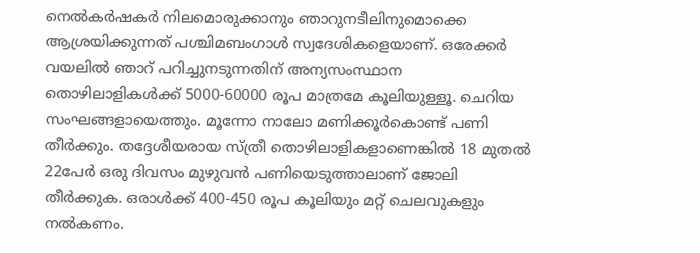നെല്‍കർഷകർ നിലമൊരുക്കാനും ഞാറുനടീലിനുമൊക്കെ ആശ്രയിക്കുന്നത് പശ്ചിമബംഗാള്‍ സ്വദേശികളെയാണ്. ഒരേക്കർ വയലില്‍ ഞാറ് പറിച്ചുനടുന്നതിന് അന്യസംസ്ഥാന തൊഴിലാളികള്‍ക്ക് 5000-60000 രൂപ മാത്രമേ കൂലിയുള്ളൂ. ചെറിയ സംഘങ്ങളായെത്തും. മൂന്നോ നാലോ മണിക്കൂർകൊണ്ട് പണി തീർക്കും. തദ്ദേശീയരായ സ്ത്രീ തൊഴിലാളികളാണെങ്കില്‍ 18 മുതല്‍ 22പേർ ഒരു ദിവസം മുഴുവൻ പണിയെടുത്താലാണ് ജോലി തീർക്കുക. ഒരാള്‍ക്ക് 400-450 രൂപ കൂലിയും മറ്റ് ചെലവുകളും നല്‍കണം.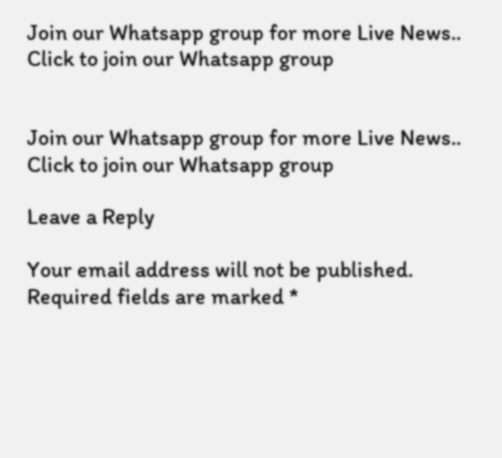Join our Whatsapp group for more Live News..
Click to join our Whatsapp group


Join our Whatsapp group for more Live News..
Click to join our Whatsapp group

Leave a Reply

Your email address will not be published. Required fields are marked *